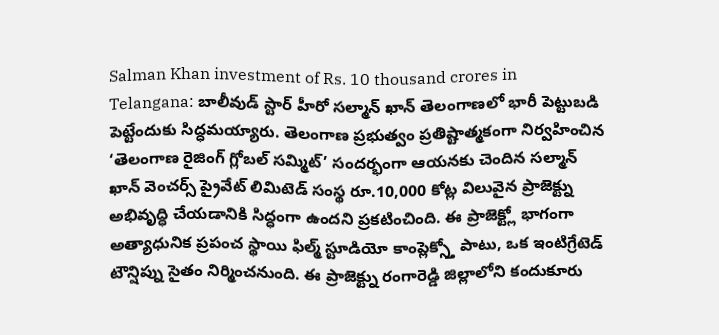Salman Khan investment of Rs. 10 thousand crores in Telangana: బాలీవుడ్ స్టార్ హీరో సల్మాన్ ఖాన్ తెలంగాణలో భారీ పెట్టుబడి పెట్టేందుకు సిద్ధమయ్యారు. తెలంగాణ ప్రభుత్వం ప్రతిష్టాత్మకంగా నిర్వహించిన ‘తెలంగాణ రైజింగ్ గ్లోబల్ సమ్మిట్’ సందర్భంగా ఆయనకు చెందిన సల్మాన్ ఖాన్ వెంచర్స్ ప్రైవేట్ లిమిటెడ్ సంస్థ రూ.10,000 కోట్ల విలువైన ప్రాజెక్ట్ను అభివృద్ధి చేయడానికి సిద్ధంగా ఉందని ప్రకటించింది. ఈ ప్రాజెక్ట్లో భాగంగా అత్యాధునిక ప్రపంచ స్థాయి ఫిల్మ్ స్టూడియో కాంప్లెక్స్తో పాటు, ఒక ఇంటిగ్రేటెడ్ టౌన్షిప్ను సైతం నిర్మించనుంది. ఈ ప్రాజెక్ట్ను రంగారెడ్డి జిల్లాలోని కందుకూరు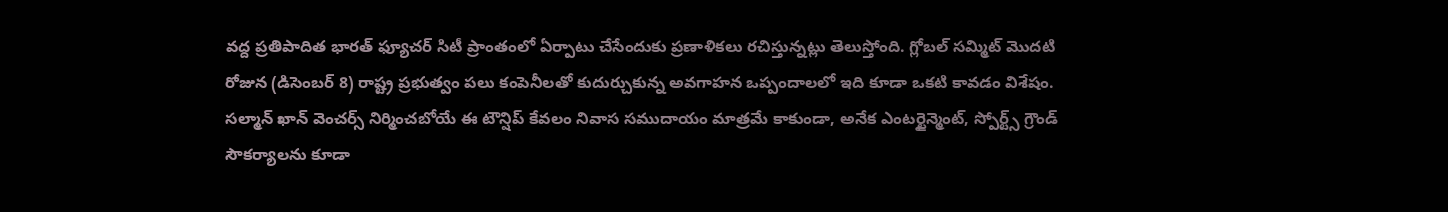వద్ద ప్రతిపాదిత భారత్ ఫ్యూచర్ సిటీ ప్రాంతంలో ఏర్పాటు చేసేందుకు ప్రణాళికలు రచిస్తున్నట్లు తెలుస్తోంది. గ్లోబల్ సమ్మిట్ మొదటి రోజున (డిసెంబర్ 8) రాష్ట్ర ప్రభుత్వం పలు కంపెనీలతో కుదుర్చుకున్న అవగాహన ఒప్పందాలలో ఇది కూడా ఒకటి కావడం విశేషం. సల్మాన్ ఖాన్ వెంచర్స్ నిర్మించబోయే ఈ టౌన్షిప్ కేవలం నివాస సముదాయం మాత్రమే కాకుండా, అనేక ఎంటర్టైన్మెంట్, స్పోర్ట్స్ గ్రౌండ్ సౌకర్యాలను కూడా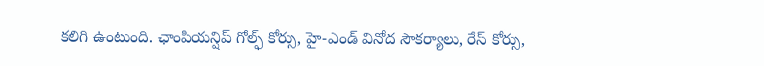కలిగి ఉంటుంది. ఛాంపియన్షిప్ గోల్ఫ్ కోర్సు, హై-ఎండ్ వినోద సౌకర్యాలు, రేస్ కోర్సు,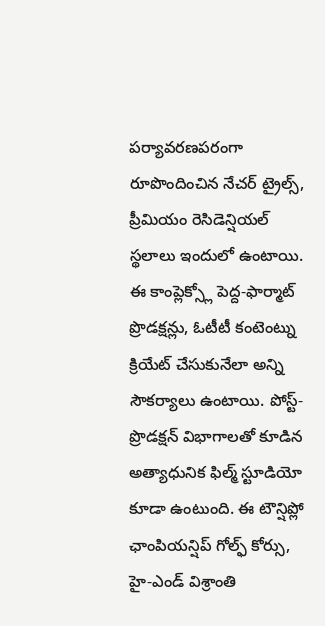పర్యావరణపరంగా రూపొందించిన నేచర్ ట్రైల్స్, ప్రీమియం రెసిడెన్షియల్ స్థలాలు ఇందులో ఉంటాయి. ఈ కాంప్లెక్స్లో పెద్ద-ఫార్మాట్ ప్రొడక్షన్లు, ఓటీటీ కంటెంట్ను క్రియేట్ చేసుకునేలా అన్ని సౌకర్యాలు ఉంటాయి. పోస్ట్-ప్రొడక్షన్ విభాగాలతో కూడిన అత్యాధునిక ఫిల్మ్ స్టూడియో కూడా ఉంటుంది. ఈ టౌన్షిప్లో ఛాంపియన్షిప్ గోల్ఫ్ కోర్సు, హై-ఎండ్ విశ్రాంతి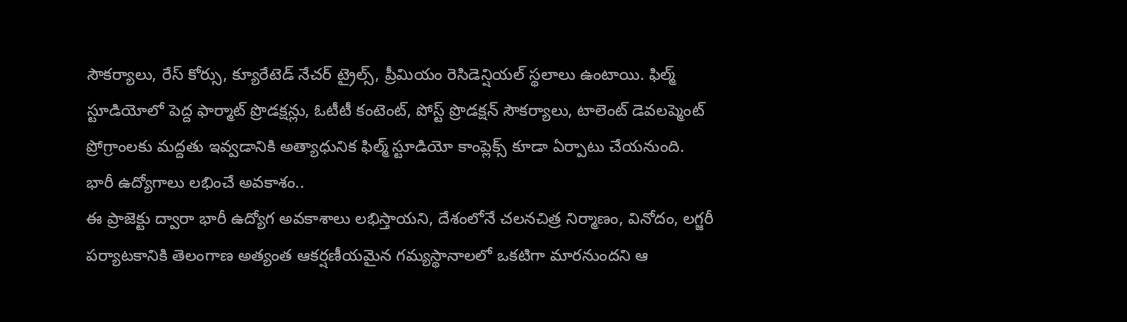సౌకర్యాలు, రేస్ కోర్సు, క్యూరేటెడ్ నేచర్ ట్రైల్స్, ప్రీమియం రెసిడెన్షియల్ స్థలాలు ఉంటాయి. ఫిల్మ్ స్టూడియోలో పెద్ద ఫార్మాట్ ప్రొడక్షన్లు, ఓటీటీ కంటెంట్, పోస్ట్ ప్రొడక్షన్ సౌకర్యాలు, టాలెంట్ డెవలప్మెంట్ ప్రోగ్రాంలకు మద్దతు ఇవ్వడానికి అత్యాధునిక ఫిల్మ్ స్టూడియో కాంప్లెక్స్ కూడా ఏర్పాటు చేయనుంది.
భారీ ఉద్యోగాలు లభించే అవకాశం..
ఈ ప్రాజెక్టు ద్వారా భారీ ఉద్యోగ అవకాశాలు లభిస్తాయని, దేశంలోనే చలనచిత్ర నిర్మాణం, వినోదం, లగ్జరీ పర్యాటకానికి తెలంగాణ అత్యంత ఆకర్షణీయమైన గమ్యస్థానాలలో ఒకటిగా మారనుందని ఆ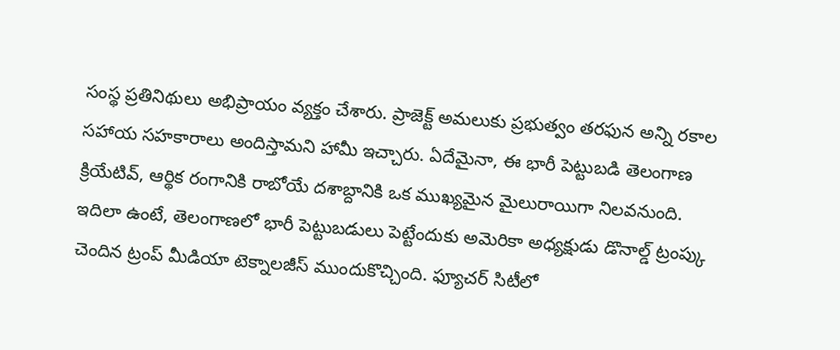సంస్థ ప్రతినిథులు అభిప్రాయం వ్యక్తం చేశారు. ప్రాజెక్ట్ అమలుకు ప్రభుత్వం తరఫున అన్ని రకాల సహాయ సహకారాలు అందిస్తామని హామీ ఇచ్చారు. ఏదేమైనా, ఈ భారీ పెట్టుబడి తెలంగాణ క్రియేటివ్, ఆర్థిక రంగానికి రాబోయే దశాబ్దానికి ఒక ముఖ్యమైన మైలురాయిగా నిలవనుంది. ఇదిలా ఉంటే, తెలంగాణలో భారీ పెట్టుబడులు పెట్టేందుకు అమెరికా అధ్యక్షుడు డొనాల్డ్ ట్రంప్కు చెందిన ట్రంప్ మీడియా టెక్నాలజీస్ ముందుకొచ్చింది. ఫ్యూచర్ సిటీలో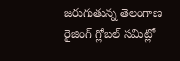జరుగుతున్న తెలంగాణ రైజింగ్ గ్లోబల్ సమిట్లో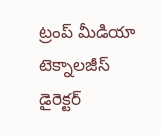ట్రంప్ మీడియా టెక్నాలజీస్ డైరెక్టర్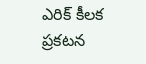ఎరిక్ కీలక ప్రకటన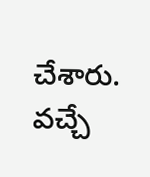చేశారు. వచ్చే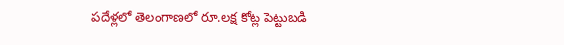పదేళ్లలో తెలంగాణలో రూ.లక్ష కోట్ల పెట్టుబడి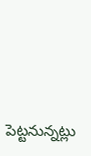పెట్టనున్నట్లు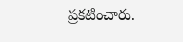ప్రకటించారు.